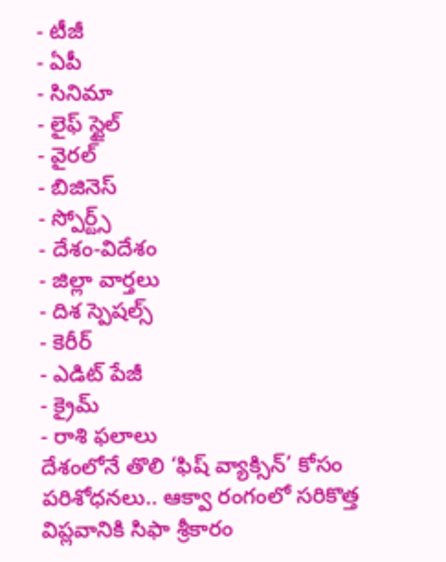- టీజీ
- ఏపీ
- సినిమా
- లైఫ్ స్టైల్
- వైరల్
- బిజినెస్
- స్పోర్ట్స్
- దేశం-విదేశం
- జిల్లా వార్తలు
- దిశ స్పెషల్స్
- కెరీర్
- ఎడిట్ పేజీ
- క్రైమ్
- రాశి ఫలాలు
దేశంలోనే తొలి ‘ఫిష్ వ్యాక్సిన్’ కోసం పరిశోధనలు.. ఆక్వా రంగంలో సరికొత్త విప్లవానికి సిఫా శ్రీకారం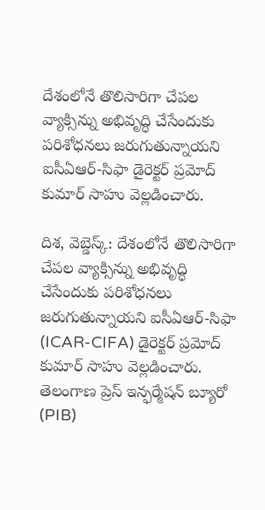దేశంలోనే తొలిసారిగా చేపల వ్యాక్సిన్ను అభివృద్ధి చేసేందుకు పరిశోధనలు జరుగుతున్నాయని ఐసీఏఆర్-సిఫా డైరెక్టర్ ప్రమోద్ కుమార్ సాహు వెల్లడించారు.

దిశ, వెబ్డెస్క్: దేశంలోనే తొలిసారిగా చేపల వ్యాక్సిన్ను అభివృద్ధి చేసేందుకు పరిశోధనలు జరుగుతున్నాయని ఐసీఏఆర్-సిఫా (ICAR-CIFA) డైరెక్టర్ ప్రమోద్ కుమార్ సాహు వెల్లడించారు. తెలంగాణ ప్రెస్ ఇన్ఫర్మేషన్ బ్యూరో (PIB)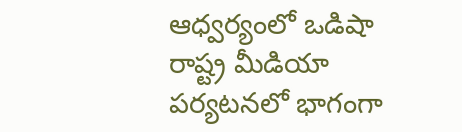ఆధ్వర్యంలో ఒడిషా రాష్ట్ర మీడియా పర్యటనలో భాగంగా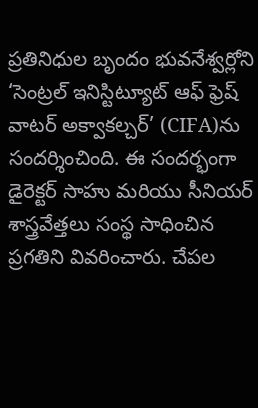ప్రతినిధుల బృందం భువనేశ్వర్లోని ‘సెంట్రల్ ఇనిస్టిట్యూట్ ఆఫ్ ఫ్రెష్ వాటర్ అక్వాకల్చర్’ (CIFA)ను సందర్శించింది. ఈ సందర్భంగా డైరెక్టర్ సాహు మరియు సీనియర్ శాస్త్రవేత్తలు సంస్థ సాధించిన ప్రగతిని వివరించారు. చేపల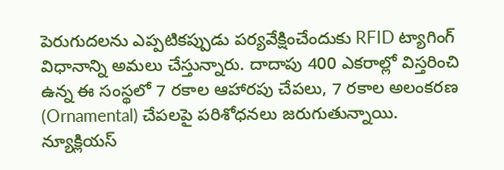పెరుగుదలను ఎప్పటికప్పుడు పర్యవేక్షించేందుకు RFID ట్యాగింగ్ విధానాన్ని అమలు చేస్తున్నారు. దాదాపు 400 ఎకరాల్లో విస్తరించి ఉన్న ఈ సంస్థలో 7 రకాల ఆహారపు చేపలు, 7 రకాల అలంకరణ (Ornamental) చేపలపై పరిశోధనలు జరుగుతున్నాయి.
న్యూక్లియస్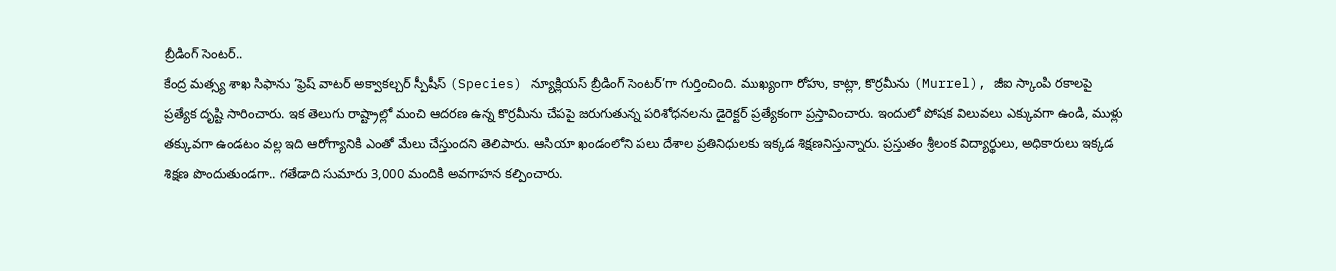బ్రీడింగ్ సెంటర్..
కేంద్ర మత్స్య శాఖ సిఫాను ‘ఫ్రెష్ వాటర్ అక్వాకల్చర్ స్పీషీస్ (Species) న్యూక్లియస్ బ్రీడింగ్ సెంటర్’గా గుర్తించింది. ముఖ్యంగా రోహు, కాట్లా, కొర్రమీను (Murrel), జీఐ స్కాంపి రకాలపై ప్రత్యేక దృష్టి సారించారు. ఇక తెలుగు రాష్ట్రాల్లో మంచి ఆదరణ ఉన్న కొర్రమీను చేపపై జరుగుతున్న పరిశోధనలను డైరెక్టర్ ప్రత్యేకంగా ప్రస్తావించారు. ఇందులో పోషక విలువలు ఎక్కువగా ఉండి, ముళ్లు తక్కువగా ఉండటం వల్ల ఇది ఆరోగ్యానికి ఎంతో మేలు చేస్తుందని తెలిపారు. ఆసియా ఖండంలోని పలు దేశాల ప్రతినిధులకు ఇక్కడ శిక్షణనిస్తున్నారు. ప్రస్తుతం శ్రీలంక విద్యార్థులు, అధికారులు ఇక్కడ శిక్షణ పొందుతుండగా.. గతేడాది సుమారు 3,000 మందికి అవగాహన కల్పించారు.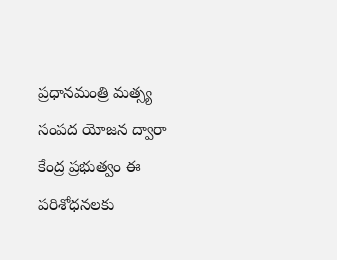ప్రధానమంత్రి మత్స్య సంపద యోజన ద్వారా కేంద్ర ప్రభుత్వం ఈ పరిశోధనలకు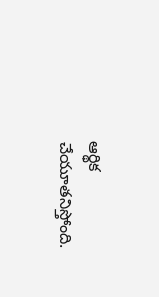ఆర్థిక చేయూతనిస్తోంది.